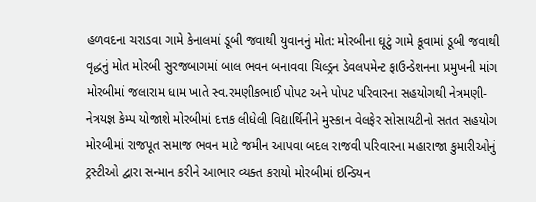હળવદના ચરાડવા ગામે કેનાલમાં ડૂબી જવાથી યુવાનનું મોત: મોરબીના ઘૂટું ગામે કૂવામાં ડૂબી જવાથી વૃદ્ધનું મોત મોરબી સુરજબાગમાં બાલ ભવન બનાવવા ચિલ્ડ્રન ડેવલપમેન્ટ ફાઉન્ડેશનના પ્રમુખની માંગ મોરબીમાં જલારામ ધામ ખાતે સ્વ.રમણીકભાઈ પોપટ અને પોપટ પરિવારના સહયોગથી નેત્રમણી-નેત્રયજ્ઞ કેમ્પ યોજાશે મોરબીમાં દત્તક લીધેલી વિદ્યાર્થિનીને મુસ્કાન વેલફેર સોસાયટીનો સતત સહયોગ મોરબીમાં રાજપૂત સમાજ ભવન માટે જમીન આપવા બદલ રાજવી પરિવારના મહારાજા કુમારીઓનું ટ્રસ્ટીઓ દ્વારા સન્માન કરીને આભાર વ્યક્ત કરાયો મોરબીમાં ઇન્ડિયન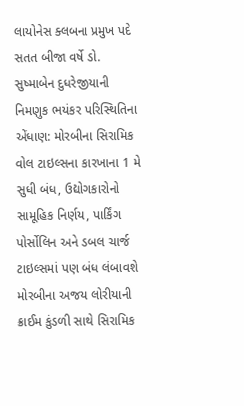લાયોનેસ ક્લબના પ્રમુખ પદે સતત બીજા વર્ષે ડો. સુષ્માબેન દુધરેજીયાની  નિમણુક ભયંકર પરિસ્થિતિના એંધાણ: મોરબીના સિરામિક વોલ ટાઇલ્સના કારખાના 1 મે સુધી બંધ, ઉદ્યોગકારોનો સામૂહિક નિર્ણય, પાર્કિંગ પોર્સોલિન અને ડબલ ચાર્જ ટાઇલ્સમાં પણ બંધ લંબાવશે મોરબીના અજય લોરીયાની ક્રાઈમ કુંડળી સાથે સિરામિક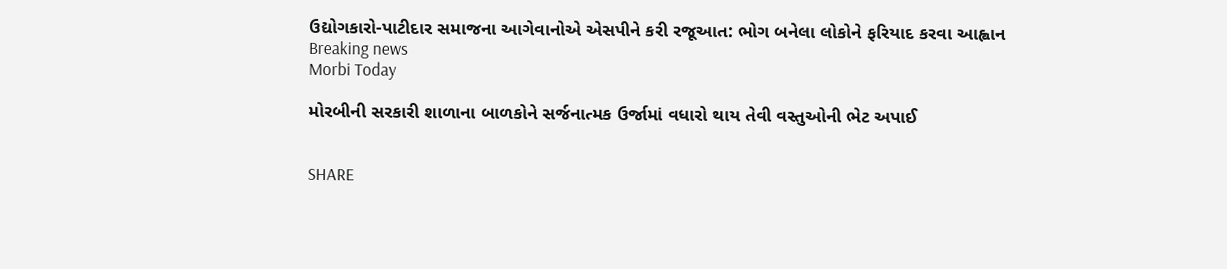ઉદ્યોગકારો-પાટીદાર સમાજના આગેવાનોએ એસપીને કરી રજૂઆત: ભોગ બનેલા લોકોને ફરિયાદ કરવા આહ્વાન
Breaking news
Morbi Today

મોરબીની સરકારી શાળાના બાળકોને સર્જનાત્મક ઉર્જામાં વધારો થાય તેવી વસ્તુઓની ભેટ અપાઈ


SHARE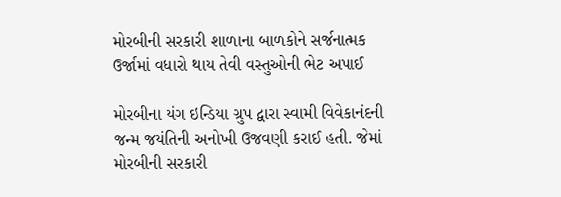મોરબીની સરકારી શાળાના બાળકોને સર્જનાત્મક ઉર્જામાં વધારો થાય તેવી વસ્તુઓની ભેટ અપાઈ

મોરબીના યંગ ઇન્ડિયા ગ્રુપ દ્વારા સ્વામી વિવેકાનંદની જન્મ જયંતિની અનોખી ઉજવણી કરાઈ હતી. જેમાં મોરબીની સરકારી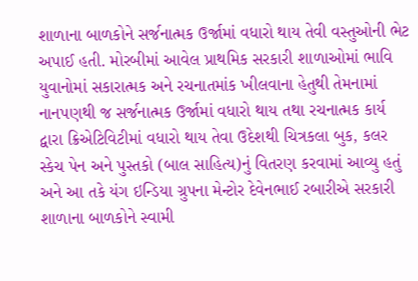શાળાના બાળકોને સર્જનાત્મક ઉર્જામાં વધારો થાય તેવી વસ્તુઓની ભેટ અપાઈ હતી. મોરબીમાં આવેલ પ્રાથમિક સરકારી શાળાઓમાં ભાવિ યુવાનોમાં સકારાત્મક અને રચનાતમાંક ખીલવાના હેતુથી તેમનામાં નાનપણથી જ સર્જનાત્મક ઉર્જામાં વધારો થાય તથા રચનાત્મક કાર્ય દ્વારા ક્રિએટિવિટીમાં વધારો થાય તેવા ઉદેશથી ચિત્રકલા બુક, કલર સ્કેચ પેન અને પુસ્તકો (બાલ સાહિત્ય)નું વિતરણ કરવામાં આવ્યુ હતું અને આ તકે યંગ ઇન્ડિયા ગ્રુપના મેન્ટોર દેવેનભાઈ રબારીએ સરકારી શાળાના બાળકોને સ્વામી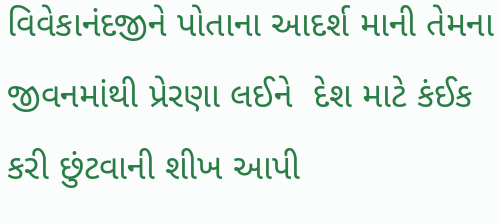વિવેકાનંદજીને પોતાના આદર્શ માની તેમના જીવનમાંથી પ્રેરણા લઈને  દેશ માટે કંઈક કરી છુંટવાની શીખ આપી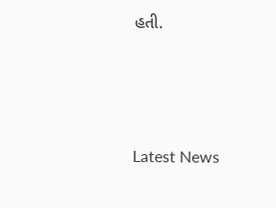હતી.






Latest News